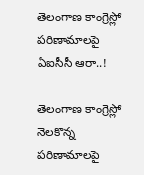తెలంగాణ కాంగ్రెస్లో పరిణామాలపై ఏఐసీసీ ఆరా..!

తెలంగాణ కాంగ్రెస్లో నెలకొన్న పరిణామాలపై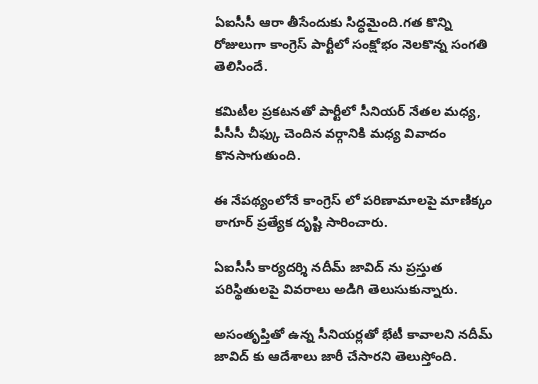ఏఐసీసీ ఆరా తీసేందుకు సిద్ధమైంది.గత కొన్ని రోజులుగా కాంగ్రెస్ పార్టీలో సంక్షోభం నెలకొన్న సంగతి తెలిసిందే.

కమిటీల ప్రకటనతో పార్టీలో సీనియర్ నేతల మధ్య, పీసీసీ చీఫ్కు చెందిన వర్గానికి మధ్య వివాదం కొనసాగుతుంది.

ఈ నేపథ్యంలోనే కాంగ్రెస్ లో పరిణామాలపై మాణిక్కం ఠాగూర్ ప్రత్యేక దృష్టి సారించారు.

ఏఐసీసీ కార్యదర్శి నదీమ్ జావిద్ ను ప్రస్తుత పరిస్థితులపై వివరాలు అడిగి తెలుసుకున్నారు.

అసంతృప్తితో ఉన్న సీనియర్లతో భేటీ కావాలని నదీమ్ జావిద్ కు ఆదేశాలు జారీ చేసారని తెలుస్తోంది.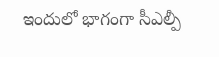ఇందులో భాగంగా సీఎల్పీ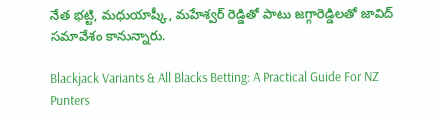నేత భట్టి, మధుయాష్కీ, మహేశ్వర్ రెడ్డితో పాటు జగ్గారెడ్డిలతో జావిద్ సమావేశం కానున్నారు.

Blackjack Variants & All Blacks Betting: A Practical Guide For NZ Punters